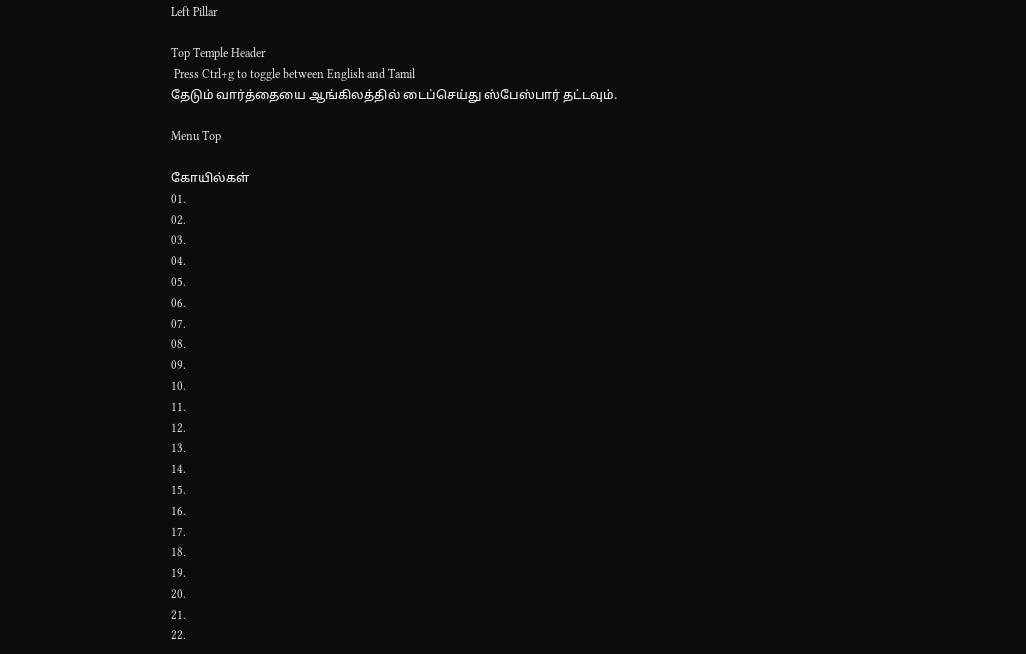Left Pillar

Top Temple Header
 Press Ctrl+g to toggle between English and Tamil
தேடும் வார்த்தையை ஆங்கிலத்தில் டைப்செய்து ஸ்பேஸ்பார் தட்டவும்.

Menu Top

கோயில்கள்
01.
02.
03.
04.
05.
06.
07.
08.
09.
10.
11.
12.
13.
14.
15.
16.
17.
18.
19.
20.
21.
22.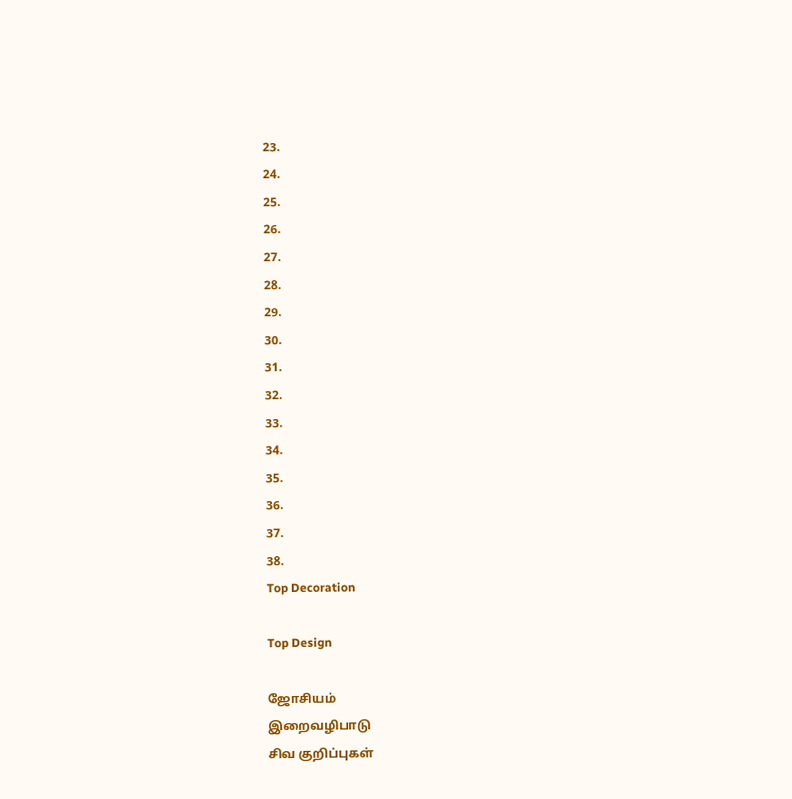23.
24.
25.
26.
27.
28.
29.
30.
31.
32.
33.
34.
35.
36.
37.
38.
Top Decoration

Top Design

ஜோசியம்
இறைவழிபாடு
சிவ குறிப்புகள்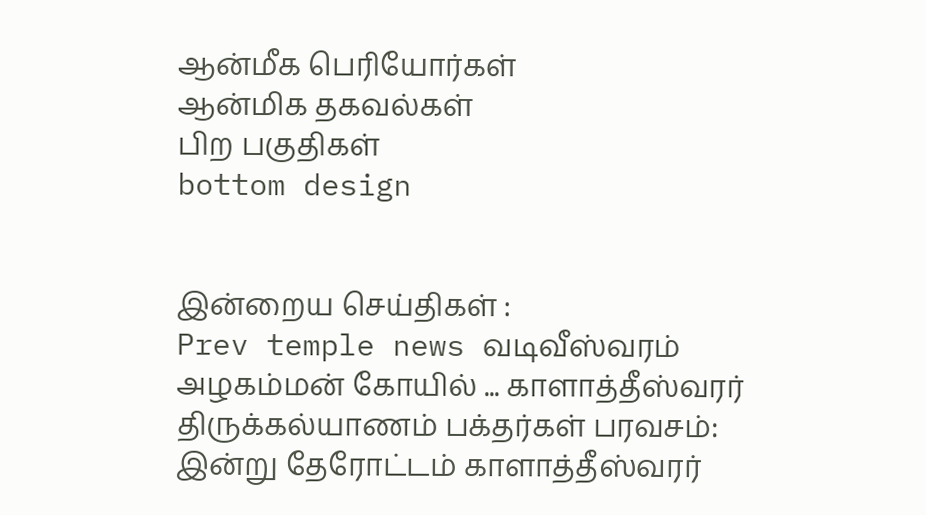ஆன்மீக பெரியோர்கள்
ஆன்மிக தகவல்கள்
பிற பகுதிகள்
bottom design


இன்றைய செய்திகள் :
Prev temple news வடிவீஸ்வரம் அழகம்மன் கோயில் ... காளாத்தீஸ்வரர் திருக்கல்யாணம் பக்தர்கள் பரவசம்: இன்று தேரோட்டம் காளாத்தீஸ்வரர்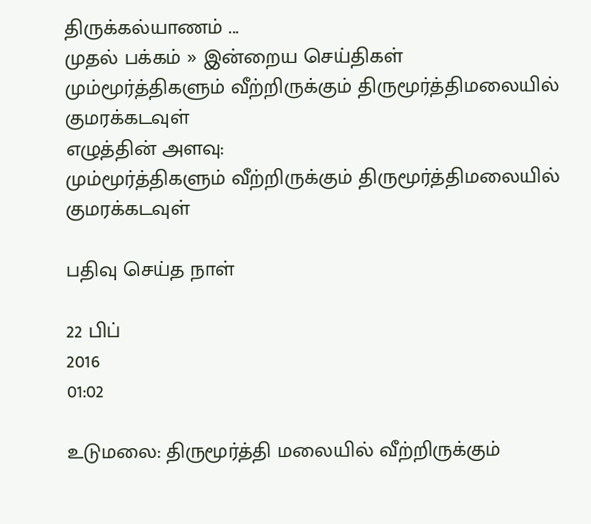திருக்கல்யாணம் ...
முதல் பக்கம் » இன்றைய செய்திகள்
மும்மூர்த்திகளும் வீற்றிருக்கும் திருமூர்த்திமலையில் குமரக்கடவுள்
எழுத்தின் அளவு:
மும்மூர்த்திகளும் வீற்றிருக்கும் திருமூர்த்திமலையில் குமரக்கடவுள்

பதிவு செய்த நாள்

22 பிப்
2016
01:02

உடுமலை: திருமூர்த்தி மலையில் வீற்றிருக்கும்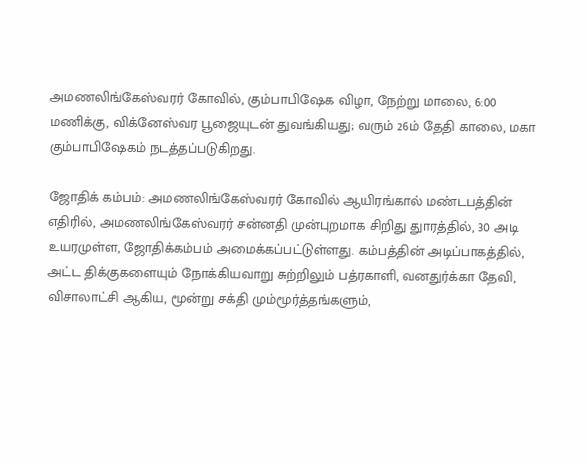அமணலிங்கேஸ்வரர் கோவில், கும்பாபிஷேக விழா, நேற்று மாலை, 6:00 மணிக்கு, விக்னேஸ்வர பூஜையுடன் துவங்கியது; வரும் 26ம் தேதி காலை, மகா கும்பாபிஷேகம் நடத்தப்படுகிறது.

ஜோதிக் கம்பம்: அமணலிங்கேஸ்வரர் கோவில் ஆயிரங்கால் மண்டபத்தின் எதிரில், அமணலிங்கேஸ்வரர் சன்னதி முன்புறமாக சிறிது துாரத்தில், 30 அடி உயரமுள்ள, ஜோதிக்கம்பம் அமைக்கப்பட்டுள்ளது. கம்பத்தின் அடிப்பாகத்தில், அட்ட திக்குகளையும் நோக்கியவாறு சுற்றிலும் பத்ரகாளி, வனதுர்க்கா தேவி, விசாலாட்சி ஆகிய, மூன்று சக்தி மும்மூர்த்தங்களும்,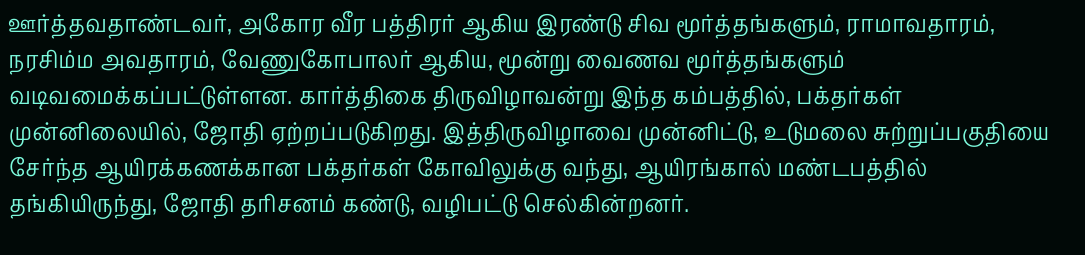ஊர்த்தவதாண்டவர், அகோர வீர பத்திரர் ஆகிய இரண்டு சிவ மூர்த்தங்களும், ராமாவதாரம், நரசிம்ம அவதாரம், வேணுகோபாலர் ஆகிய, மூன்று வைணவ மூர்த்தங்களும்  வடிவமைக்கப்பட்டுள்ளன. கார்த்திகை திருவிழாவன்று இந்த கம்பத்தில், பக்தர்கள் முன்னிலையில், ஜோதி ஏற்றப்படுகிறது. இத்திருவிழாவை முன்னிட்டு, உடுமலை சுற்றுப்பகுதியை சேர்ந்த ஆயிரக்கணக்கான பக்தர்கள் கோவிலுக்கு வந்து, ஆயிரங்கால் மண்டபத்தில் தங்கியிருந்து, ஜோதி தரிசனம் கண்டு, வழிபட்டு செல்கின்றனர்.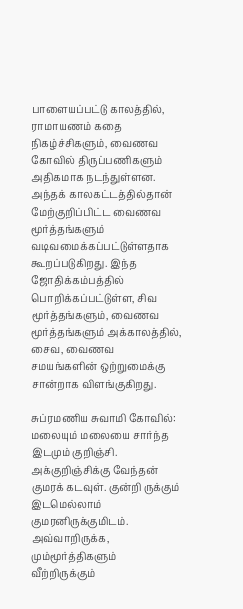பாளையப்பட்டு காலத்தில், ராமாயணம் கதை நிகழ்ச்சிகளும், வைணவ கோவில் திருப்பணிகளும் அதிகமாக நடந்துள்ளன.  அந்தக் காலகட்டத்தில்தான் மேற்குறிப்பிட்ட வைணவ மூர்த்தங்களும் வடிவமைக்கப்பட்டுள்ளதாக கூறப்படுகிறது. இந்த ஜோதிக்கம்பத்தில் பொறிக்கப்பட்டுள்ள, சிவ மூர்த்தங்களும், வைணவ மூர்த்தங்களும் அக்காலத்தில், சைவ, வைணவ சமயங்களின் ஒற்றுமைக்கு சான்றாக விளங்குகிறது.

சுப்ரமணிய சுவாமி கோவில்: மலையும் மலையை சார்ந்த இடமும் குறிஞ்சி. அக்குறிஞ்சிக்கு வேந்தன் குமரக் கடவுள். குன்றி ருக்கும் இடமெல்லாம் குமரனிருக்குமிடம். அவ்வாறிருக்க, மும்மூர்த்திகளும் வீற்றிருக்கும்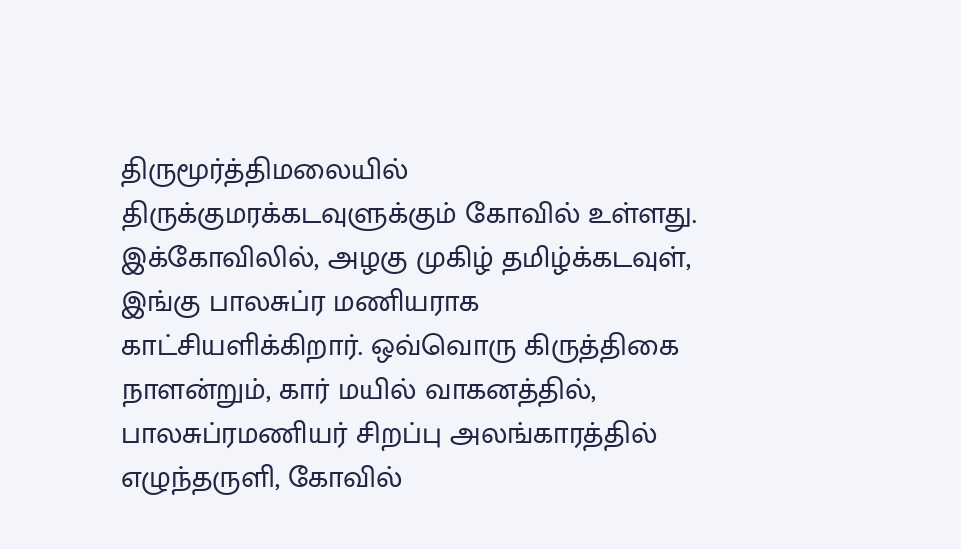திருமூர்த்திமலையில் திருக்குமரக்கடவுளுக்கும் கோவில் உள்ளது. இக்கோவிலில், அழகு முகிழ் தமிழ்க்கடவுள், இங்கு பாலசுப்ர மணியராக காட்சியளிக்கிறார். ஒவ்வொரு கிருத்திகை நாளன்றும், கார் மயில் வாகனத்தில், பாலசுப்ரமணியர் சிறப்பு அலங்காரத்தில் எழுந்தருளி, கோவில்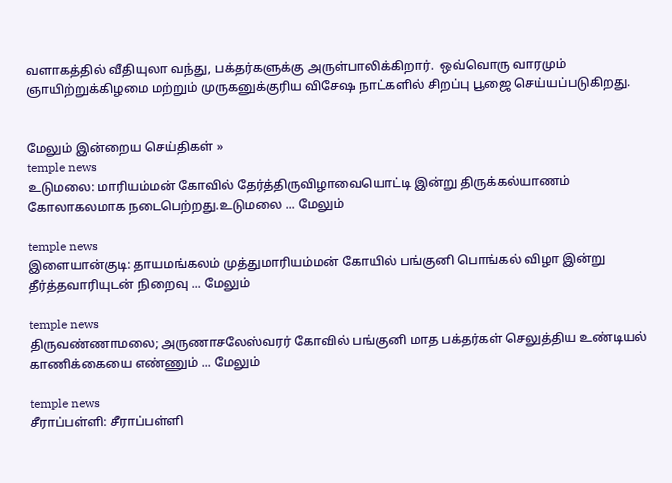வளாகத்தில் வீதியுலா வந்து, பக்தர்களுக்கு அருள்பாலிக்கிறார்.  ஒவ்வொரு வாரமும் ஞாயிற்றுக்கிழமை மற்றும் முருகனுக்குரிய விசேஷ நாட்களில் சிறப்பு பூஜை செய்யப்படுகிறது.


மேலும் இன்றைய செய்திகள் »
temple news
உடுமலை: மாரியம்மன் கோவில் தேர்த்திருவிழாவையொட்டி இன்று திருக்கல்யாணம் கோலாகலமாக நடைபெற்றது.உடுமலை ... மேலும்

temple news
இளையான்குடி: தாயமங்கலம் முத்துமாரியம்மன் கோயில் பங்குனி பொங்கல் விழா இன்று தீர்த்தவாரியுடன் நிறைவு ... மேலும்

temple news
திருவண்ணாமலை; அருணாசலேஸ்வரர் கோவில் பங்குனி மாத பக்தர்கள் செலுத்திய உண்டியல் காணிக்கையை எண்ணும் ... மேலும்

temple news
சீராப்பள்ளி: சீராப்பள்ளி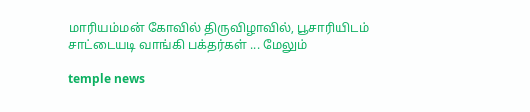மாரியம்மன் கோவில் திருவிழாவில், பூசாரியிடம் சாட்டையடி வாங்கி பக்தர்கள் ... மேலும்

temple news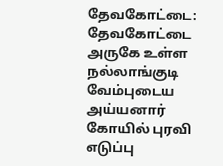தேவகோட்டை: தேவகோட்டை அருகே உள்ள நல்லாங்குடி வேம்புடைய அய்யனார் கோயில் புரவி எடுப்பு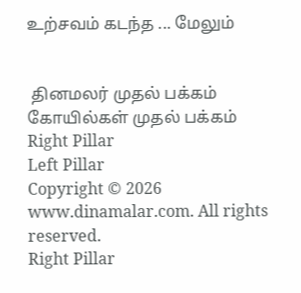உற்சவம் கடந்த ... மேலும்


 தினமலர் முதல் பக்கம்   கோயில்கள் முதல் பக்கம்
Right Pillar
Left Pillar
Copyright © 2026 www.dinamalar.com. All rights reserved.
Right Pillar